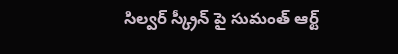సిల్వర్ స్క్రీన్ పై సుమంత్ ఆర్ట్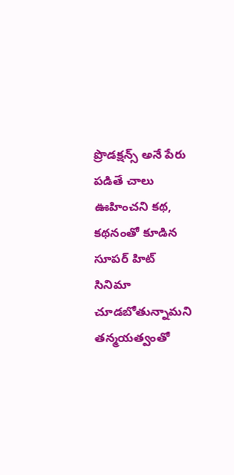ప్రొడక్షన్స్ అనే పేరు పడితే చాలు ఊహించని కథ, కథనంతో కూడిన సూపర్ హిట్ సినిమా చూడబోతున్నామని తన్మయత్వంతో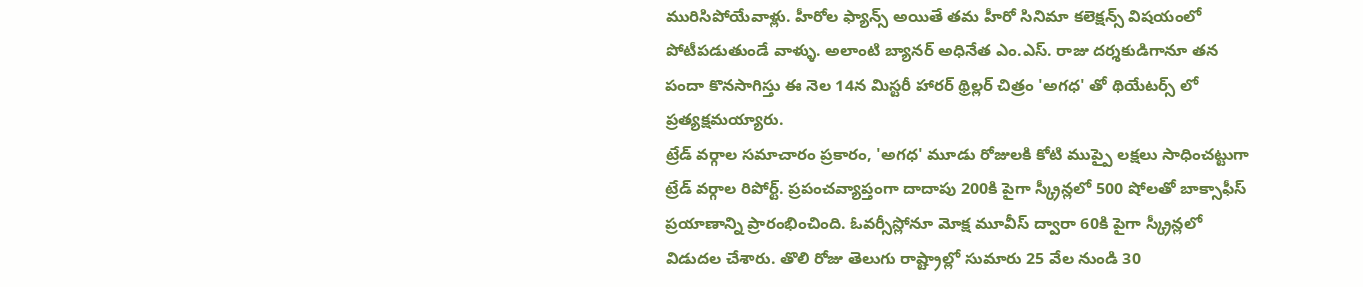మురిసిపోయేవాళ్లు. హీరోల ఫ్యాన్స్ అయితే తమ హీరో సినిమా కలెక్షన్స్ విషయంలో పోటీపడుతుండే వాళ్ళు. అలాంటి బ్యానర్ అధినేత ఎం.ఎస్. రాజు దర్శకుడిగానూ తన పందా కొనసాగిస్తు ఈ నెల 14న మిస్టరీ హారర్ థ్రిల్లర్ చిత్రం 'అగధ' తో థియేటర్స్ లో ప్రత్యక్షమయ్యారు.
ట్రేడ్ వర్గాల సమాచారం ప్రకారం, 'అగధ' మూడు రోజులకి కోటి ముప్పై లక్షలు సాధించట్టుగా ట్రేడ్ వర్గాల రిపోర్ట్. ప్రపంచవ్యాప్తంగా దాదాపు 200కి పైగా స్క్రీన్లలో 500 షోలతో బాక్సాఫీస్ ప్రయాణాన్ని ప్రారంభించింది. ఓవర్సీస్లోనూ మోక్ష మూవీస్ ద్వారా 60కి పైగా స్క్రీన్లలో విడుదల చేశారు. తొలి రోజు తెలుగు రాష్ట్రాల్లో సుమారు 25 వేల నుండి 30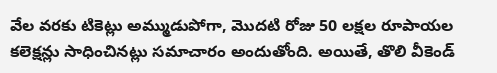వేల వరకు టికెట్లు అమ్ముడుపోగా, మొదటి రోజు 50 లక్షల రూపాయల కలెక్షన్లు సాధించినట్లు సమాచారం అందుతోంది. అయితే, తొలి వీకెండ్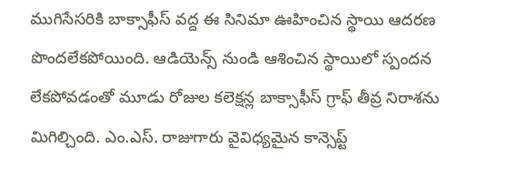ముగిసేసరికి బాక్సాఫీస్ వద్ద ఈ సినిమా ఊహించిన స్థాయి ఆదరణ పొందలేకపోయింది. ఆడియెన్స్ నుండి ఆశించిన స్థాయిలో స్పందన లేకపోవడంతో మూడు రోజుల కలెక్షన్ల బాక్సాఫీస్ గ్రాఫ్ తీవ్ర నిరాశను మిగిల్చింది. ఎం.ఎస్. రాజుగారు వైవిధ్యమైన కాన్సెప్ట్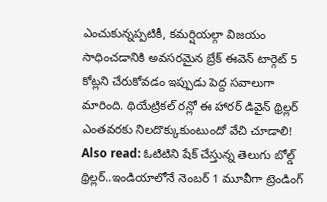ఎంచుకున్నప్పటికీ, కమర్షియల్గా విజయం సాధించడానికి అవసరమైన బ్రేక్ ఈవెన్ టార్గెట్ 5 కోట్లని చేరుకోవడం ఇప్పుడు పెద్ద సవాలుగా మారింది. థియేట్రికల్ రన్లో ఈ హారర్ డివైన్ థ్రిల్లర్ ఎంతవరకు నిలదొక్కుకుంటుందో వేచి చూడాలి!
Also read: ఓటిటిని షేక్ చేస్తున్న తెలుగు బోల్డ్ థ్రిల్లర్..ఇండియాలోనే నెంబర్ 1 మూవీగా ట్రెండింగ్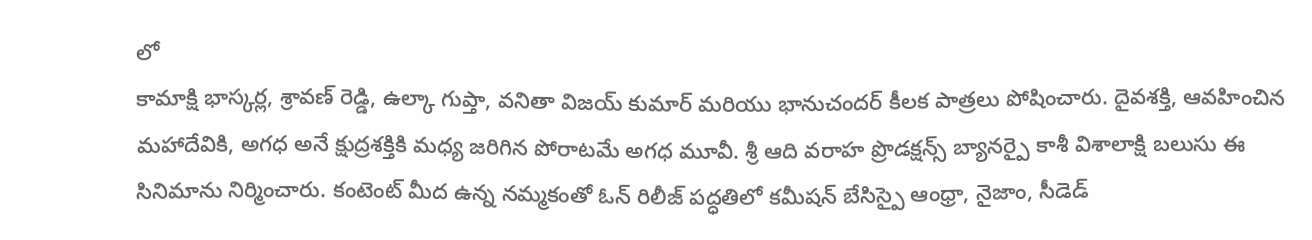లో
కామాక్షి భాస్కర్ల, శ్రావణ్ రెడ్డి, ఉల్కా గుప్తా, వనితా విజయ్ కుమార్ మరియు భానుచందర్ కీలక పాత్రలు పోషించారు. దైవశక్తి, ఆవహించిన మహాదేవికి, అగధ అనే క్షుద్రశక్తికి మధ్య జరిగిన పోరాటమే అగధ మూవీ. శ్రీ ఆది వరాహ ప్రొడక్షన్స్ బ్యానర్పై కాశీ విశాలాక్షి బలుసు ఈ సినిమాను నిర్మించారు. కంటెంట్ మీద ఉన్న నమ్మకంతో ఓన్ రిలీజ్ పద్ధతిలో కమీషన్ బేసిస్పై ఆంధ్రా, నైజాం, సీడెడ్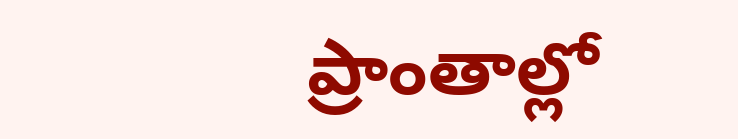ప్రాంతాల్లో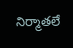నిర్మాతలే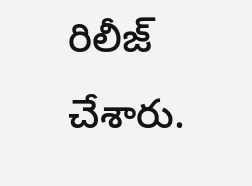రిలీజ్ చేశారు.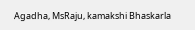Agadha, MsRaju, kamakshi Bhaskarla